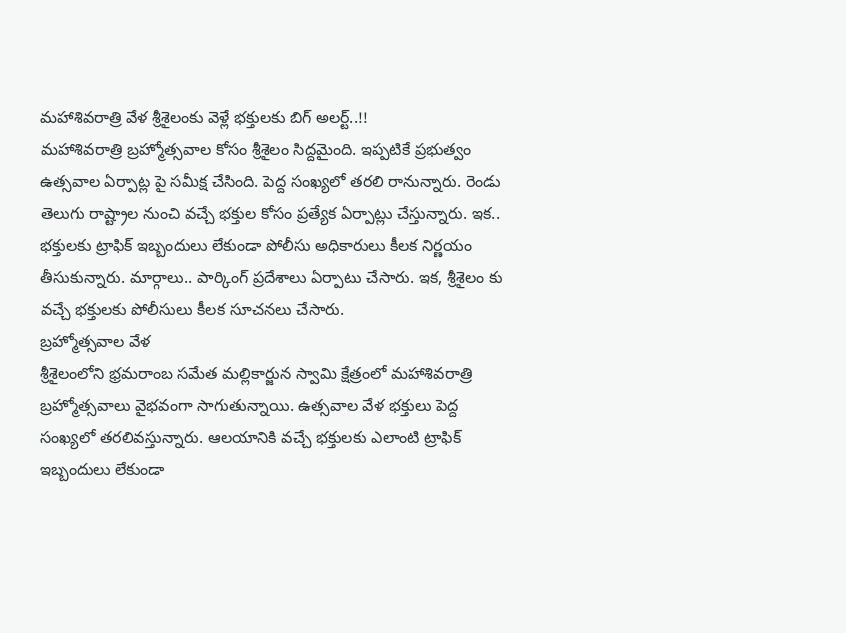మహాశివరాత్రి వేళ శ్రీశైలంకు వెళ్లే భక్తులకు బిగ్ అలర్ట్..!!
మహాశివరాత్రి బ్రహ్మోత్సవాల కోసం శ్రీశైలం సిద్దమైంది. ఇప్పటికే ప్రభుత్వం ఉత్సవాల ఏర్పాట్ల పై సమీక్ష చేసింది. పెద్ద సంఖ్యలో తరలి రానున్నారు. రెండు తెలుగు రాష్ట్రాల నుంచి వచ్చే భక్తుల కోసం ప్రత్యేక ఏర్పాట్లు చేస్తున్నారు. ఇక.. భక్తులకు ట్రాఫిక్ ఇబ్బందులు లేకుండా పోలీసు అధికారులు కీలక నిర్ణయం తీసుకున్నారు. మార్గాలు.. పార్కింగ్ ప్రదేశాలు ఏర్పాటు చేసారు. ఇక, శ్రీశైలం కు వచ్చే భక్తులకు పోలీసులు కీలక సూచనలు చేసారు.
బ్రహ్మోత్సవాల వేళ
శ్రీశైలంలోని భ్రమరాంబ సమేత మల్లికార్జున స్వామి క్షేత్రంలో మహాశివరాత్రి బ్రహ్మోత్సవాలు వైభవంగా సాగుతున్నాయి. ఉత్సవాల వేళ భక్తులు పెద్ద సంఖ్యలో తరలివస్తున్నారు. ఆలయానికి వచ్చే భక్తులకు ఎలాంటి ట్రాఫిక్ ఇబ్బందులు లేకుండా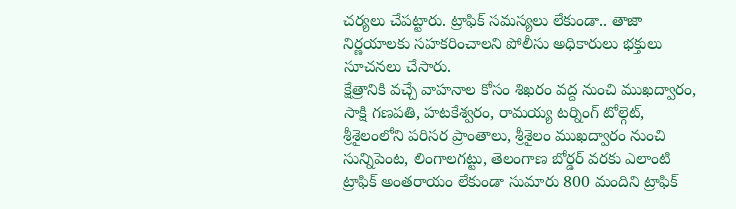చర్యలు చేపట్టారు. ట్రాఫిక్ సమస్యలు లేకుండా.. తాజా నిర్ణయాలకు సహకరించాలని పోలీసు అధికారులు భక్తులు సూచనలు చేసారు.
క్షేత్రానికి వచ్చే వాహనాల కోసం శిఖరం వద్ద నుంచి ముఖద్వారం, సాక్షి గణపతి, హటకేశ్వరం, రామయ్య టర్నింగ్ టోల్గెట్, శ్రీశైలంలోని పరిసర ప్రాంతాలు, శ్రీశైలం ముఖద్వారం నుంచి సున్నిపెంట, లింగాలగట్టు, తెలంగాణ బోర్డర్ వరకు ఎలాంటి ట్రాఫిక్ అంతరాయం లేకుండా సుమారు 800 మందిని ట్రాఫిక్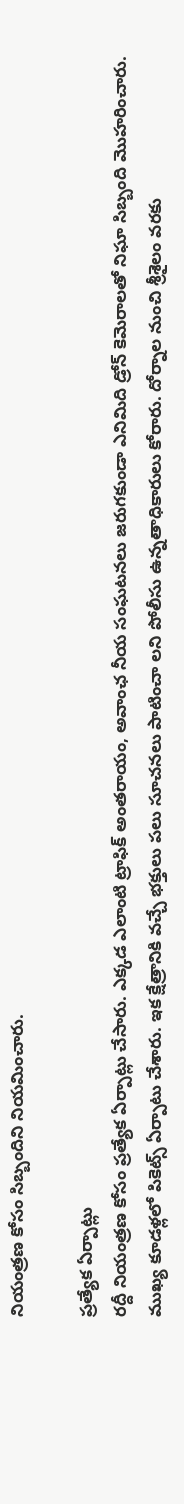నియంత్రణ కోసం సిబ్బందిని నియమించారు.

ప్రత్యేక ఏర్పాట్లు
రద్దీ నియంత్రణ కోసం ప్రత్యేక ఏర్పాట్లు చేసారు. ఎక్కడ ఎలాంటి ట్రాఫిక్ అంతరాయం, అవాంఛ నీయ సంఘటనలు జరుగకుండా ఎనిమిది డ్రోన్ కెమెరాలతో నిఘా సిబ్బంది మొహరించారు. ముఖ్య కూడళ్లలో పికెట్స్ ఏర్పాటు చేశారు. ఇక క్షేత్రానికి వచ్చే భక్తులు పలు సూచనలు పాటించా లని పోలీసు ఉన్నతాధికారులు కోరారు. దోర్నాల నుంచి శ్రీశైలం వరకు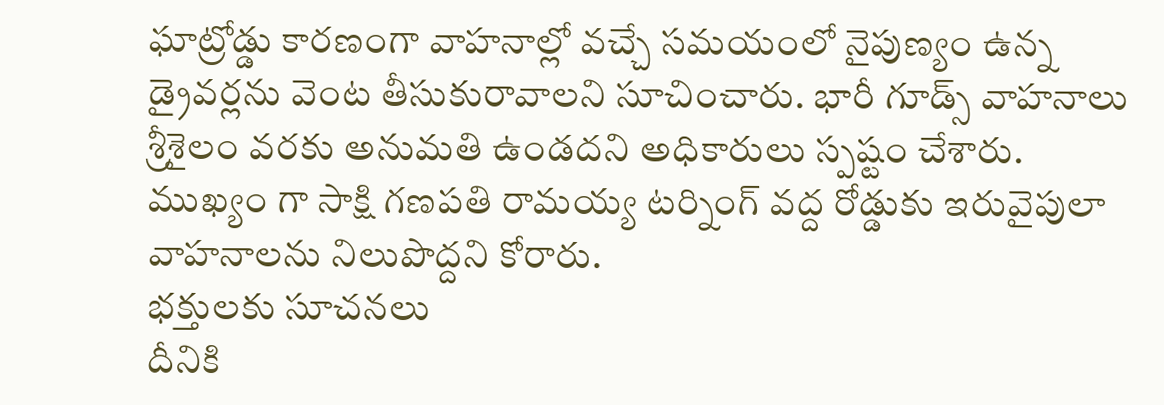ఘాట్రోడ్డు కారణంగా వాహనాల్లో వచ్చే సమయంలో నైపుణ్యం ఉన్న డ్రైవర్లను వెంట తీసుకురావాలని సూచించారు. భారీ గూడ్స్ వాహనాలు శ్రీశైలం వరకు అనుమతి ఉండదని అధికారులు స్పష్టం చేశారు. ముఖ్యం గా సాక్షి గణపతి రామయ్య టర్నింగ్ వద్ద రోడ్డుకు ఇరువైపులా వాహనాలను నిలుపొద్దని కోరారు.
భక్తులకు సూచనలు
దీనికి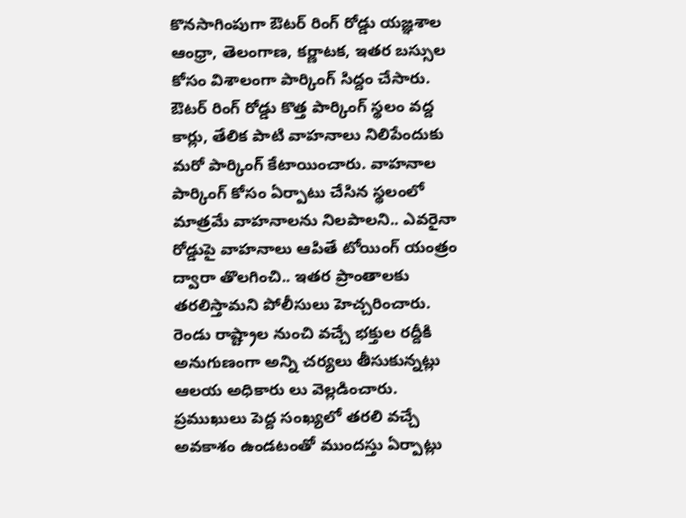కొనసాగింపుగా ఔటర్ రింగ్ రోడ్డు యజ్ఞశాల ఆంధ్రా, తెలంగాణ, కర్ణాటక, ఇతర బస్సుల కోసం విశాలంగా పార్కింగ్ సిద్దం చేసారు. ఔటర్ రింగ్ రోడ్డు కొత్త పార్కింగ్ స్థలం వద్ద కార్లు, తేలిక పాటి వాహనాలు నిలిపేందుకు మరో పార్కింగ్ కేటాయించారు. వాహనాల పార్కింగ్ కోసం ఏర్పాటు చేసిన స్థలంలో మాత్రమే వాహనాలను నిలపాలని.. ఎవరైనా రోడ్డుపై వాహనాలు ఆపితే టోయింగ్ యంత్రం ద్వారా తొలగించి.. ఇతర ప్రాంతాలకు తరలిస్తామని పోలీసులు హెచ్చరించారు. రెండు రాష్ట్రాల నుంచి వచ్చే భక్తుల రద్దీకి అనుగుణంగా అన్ని చర్యలు తీసుకున్నట్లు ఆలయ అధికారు లు వెల్లడించారు. ప్రముఖులు పెద్ద సంఖ్యలో తరలి వచ్చే అవకాశం ఉండటంతో ముందస్తు ఏర్పాట్లు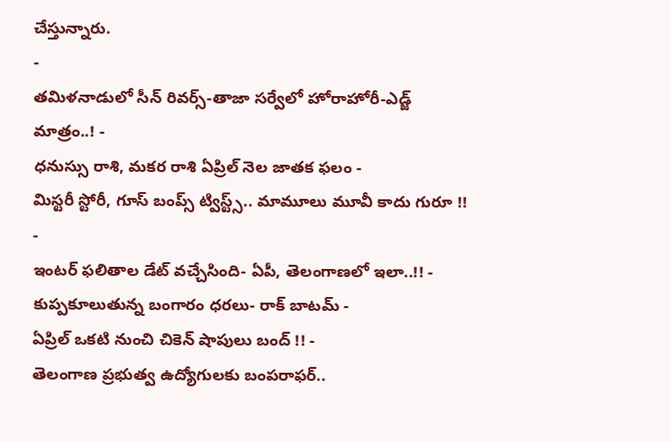చేస్తున్నారు.
-
తమిళనాడులో సీన్ రివర్స్-తాజా సర్వేలో హోరాహోరీ-ఎడ్జ్ మాత్రం..! -
ధనుస్సు రాశి, మకర రాశి ఏప్రిల్ నెల జాతక ఫలం -
మిస్టరీ స్టోరీ, గూస్ బంప్స్ ట్విస్ట్స్.. మామూలు మూవీ కాదు గురూ !! -
ఇంటర్ ఫలితాల డేట్ వచ్చేసింది- ఏపీ, తెలంగాణలో ఇలా..!! -
కుప్పకూలుతున్న బంగారం ధరలు- రాక్ బాటమ్ -
ఏప్రిల్ ఒకటి నుంచి చికెన్ షాపులు బంద్ !! -
తెలంగాణ ప్రభుత్వ ఉద్యోగులకు బంపరాఫర్..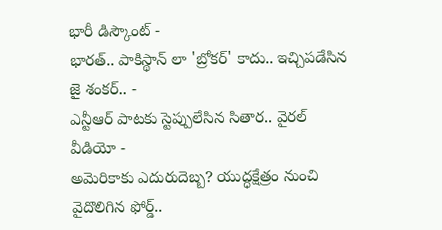భారీ డిస్కౌంట్ -
భారత్.. పాకిస్థాన్ లా 'బ్రోకర్' కాదు.. ఇచ్చిపడేసిన జై శంకర్.. -
ఎన్టీఆర్ పాటకు స్టెప్పులేసిన సితార.. వైరల్ వీడియో -
అమెరికాకు ఎదురుదెబ్బ? యుద్ధక్షేత్రం నుంచి వైదొలిగిన ఫోర్డ్..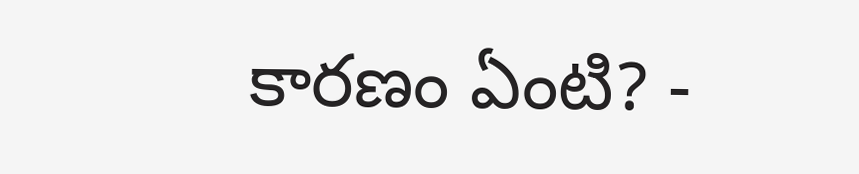కారణం ఏంటి? -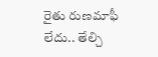రైతు రుణమాఫీ లేదు.. తేల్చి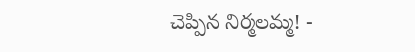చెప్పిన నిర్మలమ్మ! -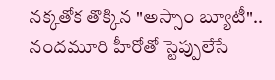నక్కతోక తొక్కిన "అస్సాం బ్యూటీ".. నందమూరి హీరోతో స్టెప్పులేసే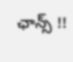ఛాన్స్ !!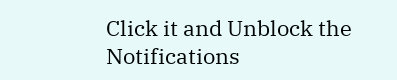Click it and Unblock the Notifications